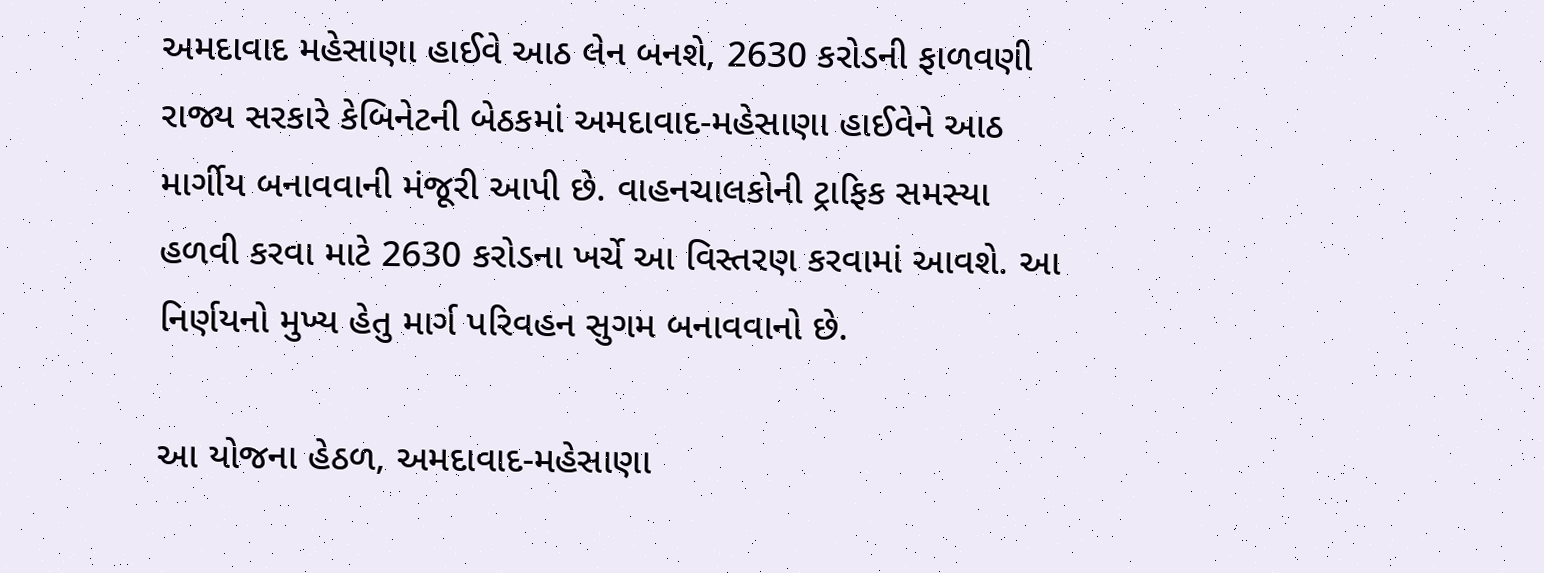અમદાવાદ મહેસાણા હાઈવે આઠ લેન બનશે, 2630 કરોડની ફાળવણી
રાજ્ય સરકારે કેબિનેટની બેઠકમાં અમદાવાદ-મહેસાણા હાઈવેને આઠ માર્ગીય બનાવવાની મંજૂરી આપી છે. વાહનચાલકોની ટ્રાફિક સમસ્યા હળવી કરવા માટે 2630 કરોડના ખર્ચે આ વિસ્તરણ કરવામાં આવશે. આ નિર્ણયનો મુખ્ય હેતુ માર્ગ પરિવહન સુગમ બનાવવાનો છે.

આ યોજના હેઠળ, અમદાવાદ-મહેસાણા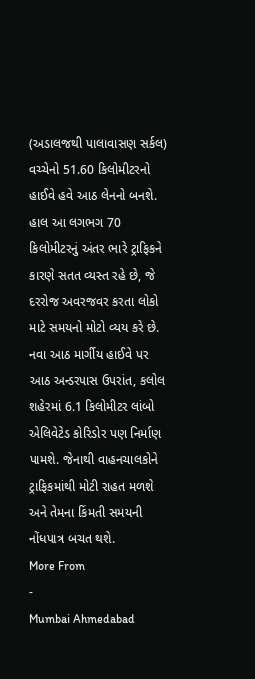(અડાલજથી પાલાવાસણ સર્કલ) વચ્ચેનો 51.60 કિલોમીટરનો હાઈવે હવે આઠ લેનનો બનશે. હાલ આ લગભગ 70 કિલોમીટરનું અંતર ભારે ટ્રાફિકને કારણે સતત વ્યસ્ત રહે છે, જે દરરોજ અવરજવર કરતા લોકો માટે સમયનો મોટો વ્યય કરે છે.
નવા આઠ માર્ગીય હાઈવે પર આઠ અન્ડરપાસ ઉપરાંત, કલોલ શહેરમાં 6.1 કિલોમીટર લાંબો એલિવેટેડ કોરિડોર પણ નિર્માણ પામશે. જેનાથી વાહનચાલકોને ટ્રાફિકમાંથી મોટી રાહત મળશે અને તેમના કિંમતી સમયની નોંધપાત્ર બચત થશે.
More From
-
Mumbai Ahmedabad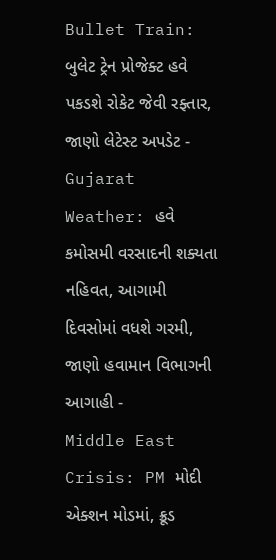Bullet Train: બુલેટ ટ્રેન પ્રોજેક્ટ હવે પકડશે રોકેટ જેવી રફ્તાર, જાણો લેટેસ્ટ અપડેટ -
Gujarat Weather: હવે કમોસમી વરસાદની શક્યતા નહિવત, આગામી દિવસોમાં વધશે ગરમી, જાણો હવામાન વિભાગની આગાહી -
Middle East Crisis: PM મોદી એક્શન મોડમાં, ક્રૂડ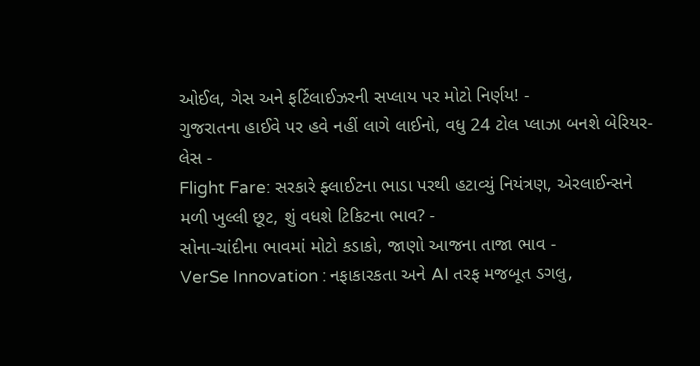ઓઈલ, ગેસ અને ફર્ટિલાઈઝરની સપ્લાય પર મોટો નિર્ણય! -
ગુજરાતના હાઈવે પર હવે નહીં લાગે લાઈનો, વધુ 24 ટોલ પ્લાઝા બનશે બેરિયર-લેસ -
Flight Fare: સરકારે ફ્લાઈટના ભાડા પરથી હટાવ્યું નિયંત્રણ, એરલાઈન્સને મળી ખુલ્લી છૂટ, શું વધશે ટિકિટના ભાવ? -
સોના-ચાંદીના ભાવમાં મોટો કડાકો, જાણો આજના તાજા ભાવ -
VerSe Innovation : નફાકારકતા અને AI તરફ મજબૂત ડગલુ,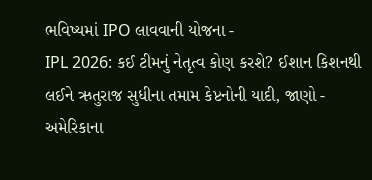ભવિષ્યમાં IPO લાવવાની યોજના -
IPL 2026: કઈ ટીમનું નેતૃત્વ કોણ કરશે? ઈશાન કિશનથી લઈને ઋતુરાજ સુધીના તમામ કેપ્ટનોની યાદી, જાણો -
અમેરિકાના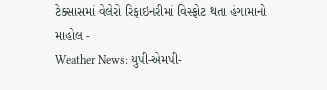ટેક્સાસમાં વેલેરો રિફાઇનરીમાં વિસ્ફોટ થતા હંગામાનો માહોલ -
Weather News: યુપી-એમપી-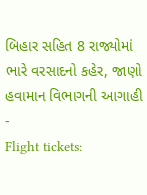બિહાર સહિત 8 રાજ્યોમાં ભારે વરસાદનો કહેર, જાણો હવામાન વિભાગની આગાહી -
Flight tickets: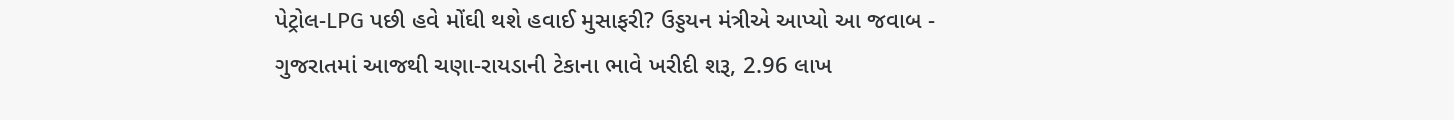પેટ્રોલ-LPG પછી હવે મોંઘી થશે હવાઈ મુસાફરી? ઉડ્ડયન મંત્રીએ આપ્યો આ જવાબ -
ગુજરાતમાં આજથી ચણા-રાયડાની ટેકાના ભાવે ખરીદી શરૂ, 2.96 લાખ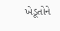ખેડૂતોને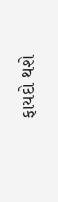ફાયદો થશે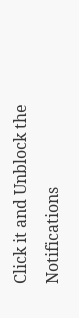Click it and Unblock the Notifications